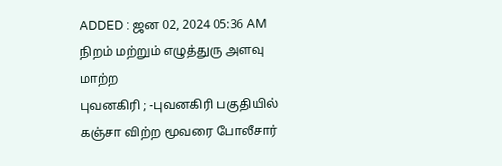ADDED : ஜன 02, 2024 05:36 AM
நிறம் மற்றும் எழுத்துரு அளவு மாற்ற
புவனகிரி ; -புவனகிரி பகுதியில் கஞ்சா விற்ற மூவரை போலீசார்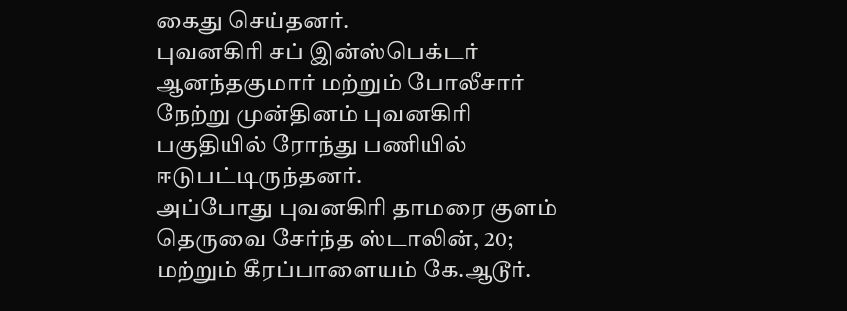கைது செய்தனர்.
புவனகிரி சப் இன்ஸ்பெக்டர் ஆனந்தகுமார் மற்றும் போலீசார் நேற்று முன்தினம் புவனகிரி பகுதியில் ரோந்து பணியில் ஈடுபட்டிருந்தனர்.
அப்போது புவனகிரி தாமரை குளம் தெருவை சேர்ந்த ஸ்டாலின், 20; மற்றும் கீரப்பாளையம் கே.ஆடூர்.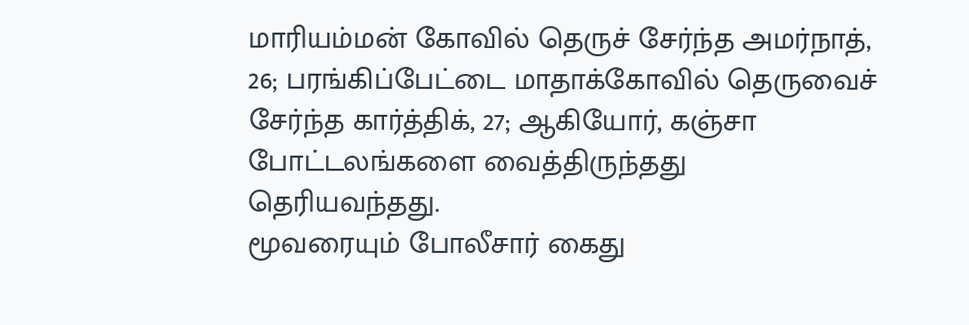மாரியம்மன் கோவில் தெருச் சேர்ந்த அமர்நாத், 26; பரங்கிப்பேட்டை மாதாக்கோவில் தெருவைச் சேர்ந்த கார்த்திக், 27; ஆகியோர், கஞ்சா போட்டலங்களை வைத்திருந்தது தெரியவந்தது.
மூவரையும் போலீசார் கைது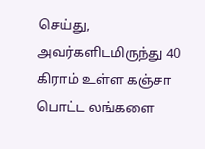செய்து, அவர்களிடமிருந்து 40 கிராம் உள்ள கஞ்சா பொட்ட லங்களை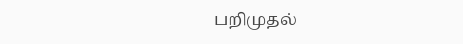பறிமுதல்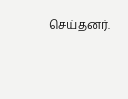செய்தனர்.